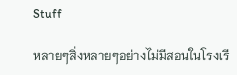Stuff

หลายๆสิ่งหลายๆอย่างไม่มีสอนในโรงเรี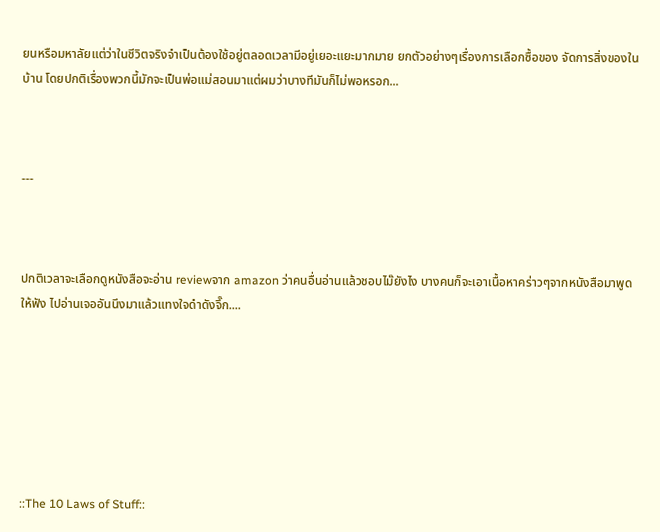ยนหรือมหาลัยแต่ว่าในชีวิตจริงจำเป็นต้องใช้อยู่ตลอดเวลามีอยู่เยอะแยะมากมาย ยกตัวอย่างๆเรื่องการเลือกซื้อของ จัดการสิ่งของในบ้าน โดยปกติเรื่องพวกนี้มักจะเป็นพ่อแม่สอนมาแต่ผมว่าบางทีมันก็ไม่พอหรอก...



---



ปกติเวลาจะเลือกดูหนังสือจะอ่าน reviewจาก amazon ว่าคนอื่นอ่านแล้วชอบไม๊ยังไง บางคนก็จะเอาเนื้อหาคร่าวๆจากหนังสือมาพูดให้ฟัง ไปอ่านเจออันนึงมาแล้วแทงใจดำดังจึ๊ก....







::The 10 Laws of Stuff::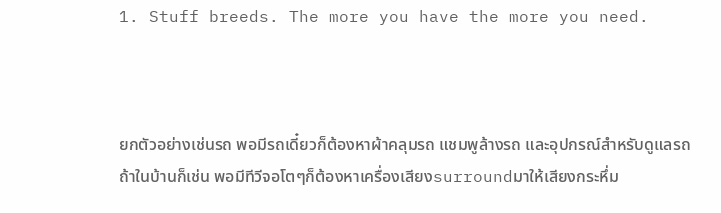1. Stuff breeds. The more you have the more you need.



ยกตัวอย่างเช่นรถ พอมีรถเดี๋ยวก็ต้องหาผ้าคลุมรถ แชมพูล้างรถ และอุปกรณ์สำหรับดูแลรถ ถ้าในบ้านก็เช่น พอมีทีวีจอโตๆก็ต้องหาเครื่องเสียงsurroundมาให้เสียงกระหึ่ม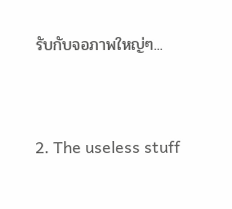รับกับจอภาพใหญ่ๆ...


2. The useless stuff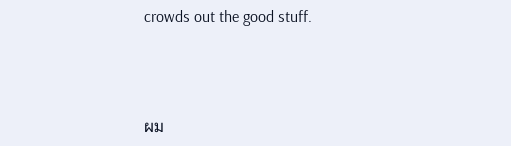crowds out the good stuff.



ผม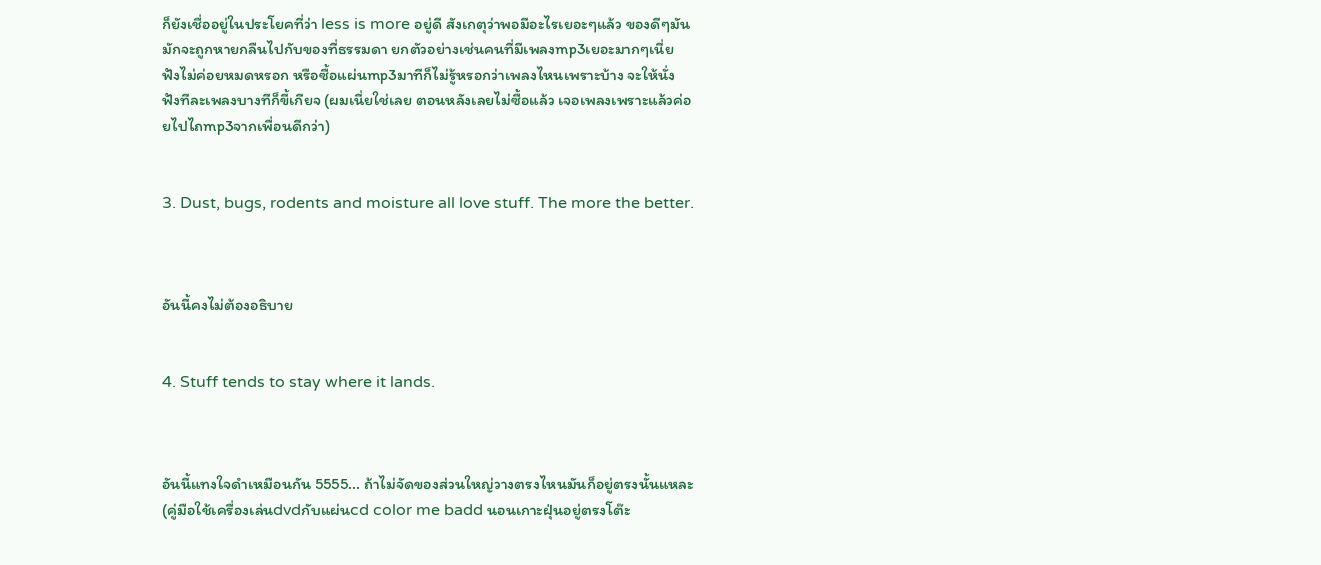ก็ยังเชื่ออยู่ในประโยคที่ว่า less is more อยู่ดี สังเกตุว่าพอมีอะไรเยอะๆแล้ว ของดีๆมันมักจะถูกหายกลืนไปกับของที่ธรรมดา ยกตัวอย่างเช่นคนที่มีเพลงmp3เยอะมากๆเนี่ย ฟังไม่ค่อยหมดหรอก หรือซื้อแผ่นmp3มาทีก็ไม่รู้หรอกว่าเพลงไหนเพราะบ้าง จะให้นั่งฟังทีละเพลงบางทีก็ขี้เกียจ (ผมเนี่ยใช่เลย ตอนหลังเลยไม่ซื้อแล้ว เจอเพลงเพราะแล้วค่อยไปไถmp3จากเพื่อนดีกว่า)


3. Dust, bugs, rodents and moisture all love stuff. The more the better.



อันนี้คงไม่ต้องอธิบาย


4. Stuff tends to stay where it lands.



อันนี้แทงใจดำเหมือนกัน 5555... ถ้าไม่จัดของส่วนใหญ่วางตรงไหนมันก็อยู่ตรงนั้นแหละ (คู่มือใช้เครื่องเล่นdvdกับแผ่นcd color me badd นอนเกาะฝุ่นอยู่ตรงโต๊ะ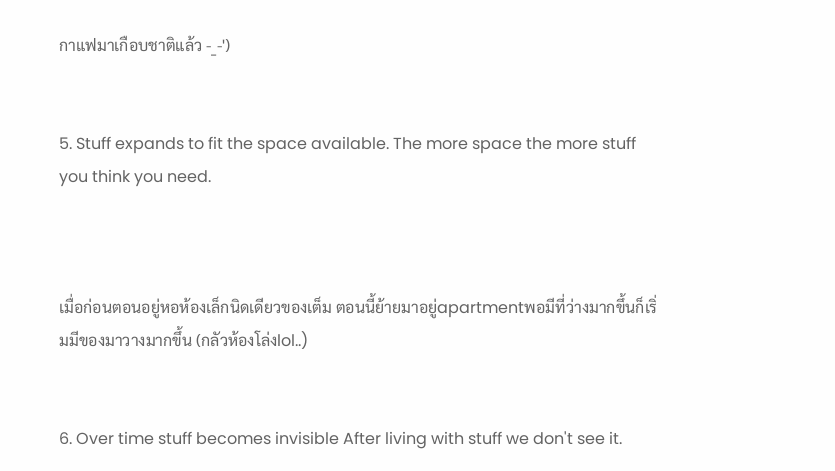กาแฟมาเกือบชาติแล้ว -_-')


5. Stuff expands to fit the space available. The more space the more stuff you think you need.



เมื่อก่อนตอนอยู่หอห้องเล็กนิดเดียวของเต็ม ตอนนี้ย้ายมาอยู่apartmentพอมีที่ว่างมากขึ้นก็เริ่มมีของมาวางมากขึ้น (กลัวห้องโล่งlol..)


6. Over time stuff becomes invisible After living with stuff we don't see it.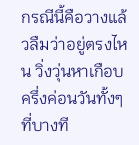กรณีนี้คือวางแล้วลืมว่าอยู่ตรงไหน วิ่งวุ่นหาเกือบครึ่งค่อนวันทั้งๆที่บางที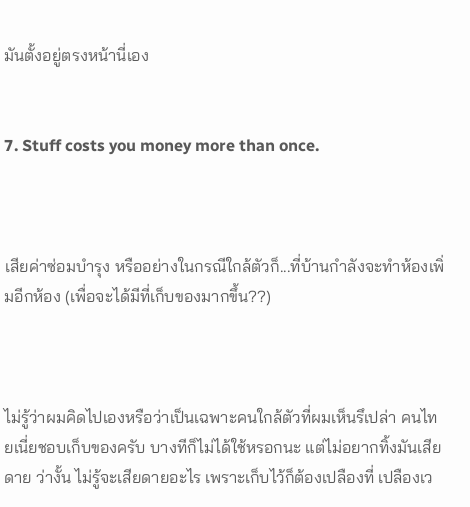มันตั้งอยู่ตรงหน้านี่เอง


7. Stuff costs you money more than once.



เสียค่าซ่อมบำรุง หรืออย่างในกรณีใกล้ตัวก็...ที่บ้านกำลังจะทำห้องเพิ่มอีกห้อง (เพื่อจะได้มีที่เก็บของมากขึ้น??)



ไม่รู้ว่าผมคิดไปเองหรือว่าเป็นเฉพาะคนใกล้ตัวที่ผมเห็นรึเปล่า คนไทยเนี่ยชอบเก็บของครับ บางทีก็ไม่ได้ใช้หรอกนะ แต่ไม่อยากทิ้งมันเสียดาย ว่างั้น ไม่รู้จะเสียดายอะไร เพราะเก็บไว้ก็ต้องเปลืองที่ เปลืองเว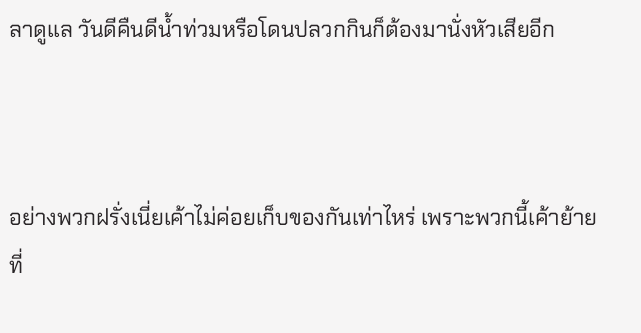ลาดูแล วันดีคืนดีน้ำท่วมหรือโดนปลวกกินก็ต้องมานั่งหัวเสียอีก



อย่างพวกฝรั่งเนี่ยเค้าไม่ค่อยเก็บของกันเท่าไหร่ เพราะพวกนี้เค้าย้ายที่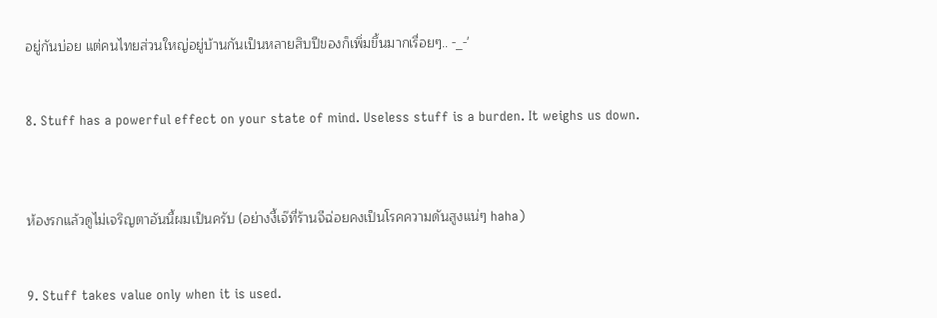อยู่กันบ่อย แต่คนไทยส่วนใหญ่อยู่บ้านกันเป็นหลายสิบปีของก็เพิ่มขึ้นมากเรื่อยๆ.. -_-'


8. Stuff has a powerful effect on your state of mind. Useless stuff is a burden. It weighs us down.



ห้องรกแล้วดูไม่เจริญตาอันนี้ผมเป็นครับ (อย่างงี้เจ๊ที่ร้านจีฉ่อยคงเป็นโรคความดันสูงแน่ๆ haha)


9. Stuff takes value only when it is used.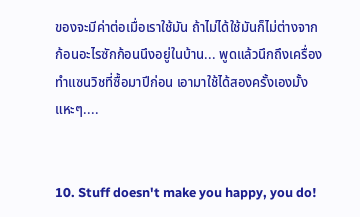ของจะมีค่าต่อเมื่อเราใช้มัน ถ้าไม่ได้ใช้มันก็ไม่ต่างจากก้อนอะไรซักก้อนนึงอยู่ในบ้าน... พูดแล้วนึกถึงเครื่องทำแซนวิชที่ซื้อมาปีก่อน เอามาใช้ได้สองครั้งเองมั้ง แหะๆ....


10. Stuff doesn't make you happy, you do!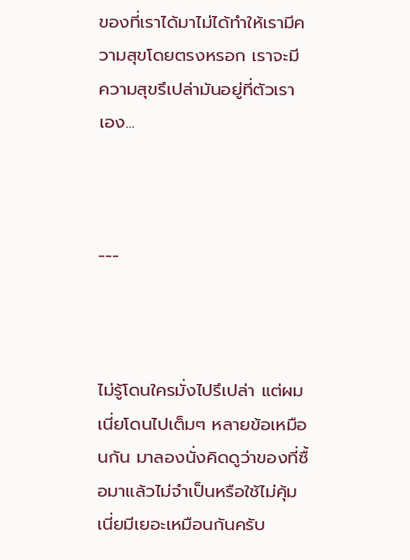ของที่เราได้มาไม่ได้ทำให้เรามีความสุขโดยตรงหรอก เราจะมีความสุขรึเปล่ามันอยู่ที่ตัวเราเอง...



---



ไม่รู้โดนใครมั่งไปรึเปล่า แต่ผมเนี่ยโดนไปเต็มๆ หลายข้อเหมือนกัน มาลองนั่งคิดดูว่าของที่ซื้อมาแล้วไม่จำเป็นหรือใช้ไม่คุ้มเนี่ยมีเยอะเหมือนกันครับ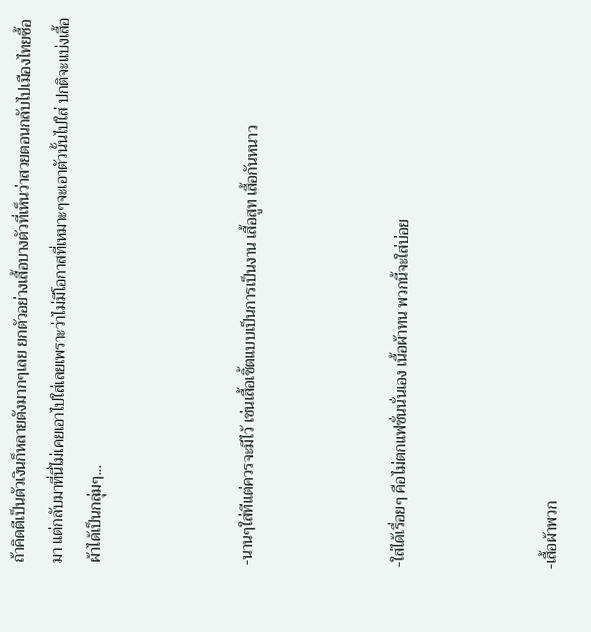ถ้าคิดตีเป็นตัวเงินก็หลายตังมากๆเลย ยกตัวอย่างเสื้อบางตัวที่เห็นว่าสวยตอนกลับไปเมืองไทยซื้อมา แต่กลับมาที่นี่ไม่เคยเอาไปใส่เลยเพราะว่าไม่มีโอกาสที่เหมาะๆจะเอาตัวนั้นไปใส่ ปกติจะแบ่งเสื้อผ้าได้เป็นกลุ่มๆ...



-นานๆใส่ทีแต่ควรจะมีไว้ เช่นเสื้อเชิ้ตแบบเป็นการเป็นงาน เสื้อสูท เสื้อกันหนาว



-ใส่ได้เรื่อยๆ คือไม่ตกแฟชั่นนั่นเอง เนื้อผ้าทน พวกนี้จะใส่บ่อย



-เสื้อผ้าพวก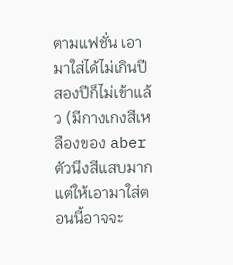ตามแฟชั่น เอามาใส่ได้ไม่เกินปีสองปีก็ไม่เข้าแล้ว (มีกางเกงสีเหลืองของ aberตัวนึงสีแสบมาก แต่ให้เอามาใส่ตอนนี้อาจจะ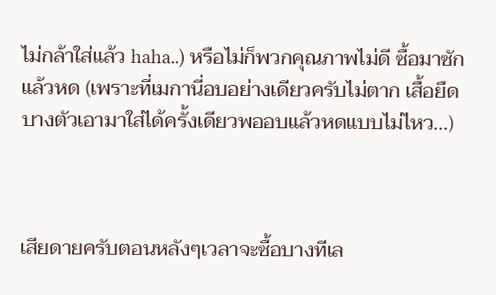ไม่กล้าใส่แล้ว haha..) หรือไม่ก็พวกคุณภาพไม่ดี ซื้อมาซักแล้วหด (เพราะที่เมกานี่อบอย่างเดียวครับไม่ตาก เสื้อยืดบางตัวเอามาใส่ได้ครั้งเดียวพออบแล้วหดแบบไม่ไหว...)



เสียดายครับตอนหลังๆเวลาจะซื้อบางทีเล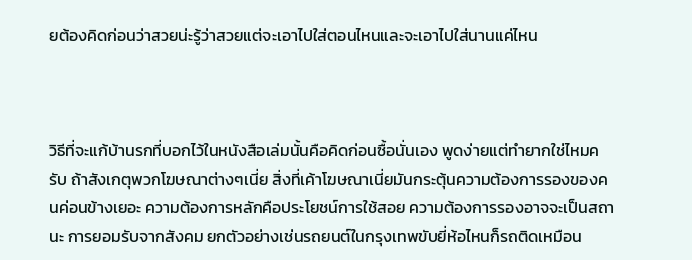ยต้องคิดก่อนว่าสวยน่ะรู้ว่าสวยแต่จะเอาไปใส่ตอนไหนและจะเอาไปใส่นานแค่ไหน



วิธีที่จะแก้บ้านรกที่บอกไว้ในหนังสือเล่มนั้นคือคิดก่อนซื้อนั่นเอง พูดง่ายแต่ทำยากใช่ไหมครับ ถ้าสังเกตุพวกโฆษณาต่างๆเนี่ย สิ่งที่เค้าโฆษณาเนี่ยมันกระตุ้นความต้องการรองของคนค่อนข้างเยอะ ความต้องการหลักคือประโยชน์การใช้สอย ความต้องการรองอาจจะเป็นสถานะ การยอมรับจากสังคม ยกตัวอย่างเช่นรถยนต์ในกรุงเทพขับยี่ห้อไหนก็รถติดเหมือน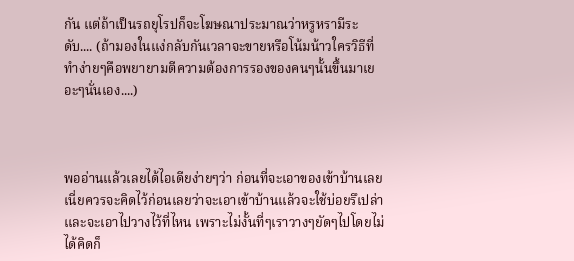กัน แต่ถ้าเป็นรถยุโรปก็จะโฆษณาประมาณว่าหรูหรามีระดับ.... (ถ้ามองในแง่กลับกันเวลาจะขายหรือโน้มน้าวใครวิธีที่ทำง่ายๆคือพยายามตีความต้องการรองของคนๆนั้นขึ้นมาเยอะๆนั่นเอง....)



พออ่านแล้วเลยได้ไอเดียง่ายๆว่า ก่อนที่จะเอาของเข้าบ้านเลยเนี่ยควรจะคิดไว้ก่อนเลยว่าจะเอาเข้าบ้านแล้วจะใช้บ่อยรึเปล่า และจะเอาไปวางไว้ที่ไหน เพราะไม่งั้นที่ๆเราวางๆยัดๆไปโดยไม่ได้คิดก็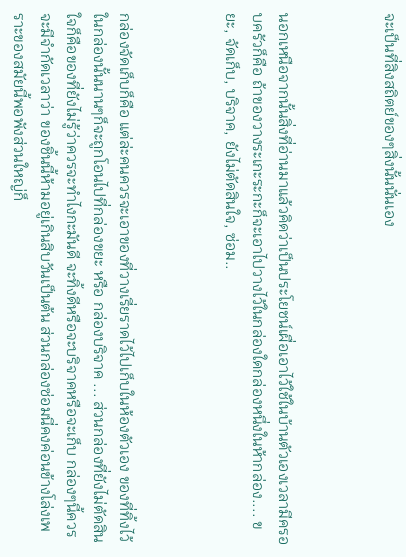จะเป็นที่สิงสถิตย์ของๆสิ่งนั้นนั่นเอง



นอกเหนือจากนั้นสิ่งที่อ่านมาแล้วคิดว่าเป็นประโยชน์เผื่อเอาไว้ใช้ในบ้านตัวเองเวลามีครอบครัวก็คือ ถ้าของวางระเกะระกะก็จะเอาไปวางไว้ในกล่องใดกล่องหนึ่งในห้ากล่อง.... ขยะ, จัดเก็บ, บริจาค, ยังไม่ตัดสินใจ, ซ่อม..



กล่องจัดเก็บก็คือ แต่ล่ะคนควรจะเอาของที่วางเรี่ยราดไว้ไปเก็บในห้องตัวเอง ของที่ทิ้งไว้ในกล่องนั้นนานๆก็จะถูกโอนไปที่กล่องขยะ หรือ กล่องบริจาค ... ส่วนกล่องที่ยังไม่ตัดสินใจก็คือของที่ยังไม่รู้ว่าควรจะทำไงกะมันดี จะทิ้งดีหรือจะบริจาคหรือจะเก็บ กล่องๆนี้ควรจะมีจำกัดเวลาว่า ของชิ้นนี้ห้ามอยู่เกินสิบวันเป็นต้น ส่วนกล่องซ่อมนี่คงค่อนข้างโล่งเพราะของสมัยนี้พอพังส่วนใหญ่ก็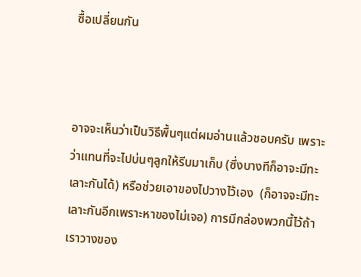ซื้อเปลี่ยนกัน



อาจจะเห็นว่าเป็นวิธีพื้นๆแต่ผมอ่านแล้วชอบครับ เพราะว่าแทนที่จะไปบ่นๆลูกให้รีบมาเก็บ (ซึ่งบางทีก็อาจะมีทะเลาะกันได้) หรือช่วยเอาของไปวางไว้เอง  (ก็อาจจะมีทะเลาะกันอีกเพราะหาของไม่เจอ) การมีกล่องพวกนี้ไว้ถ้าเราวางของ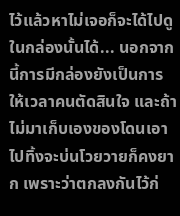ไว้แล้วหาไม่เจอก็จะได้ไปดูในกล่องนั้นได้... นอกจากนี้การมีกล่องยังเป็นการให้เวลาคนตัดสินใจ และถ้าไม่มาเก็บเองของโดนเอาไปทิ้งจะบ่นโวยวายก็คงยาก เพราะว่าตกลงกันไว้ก่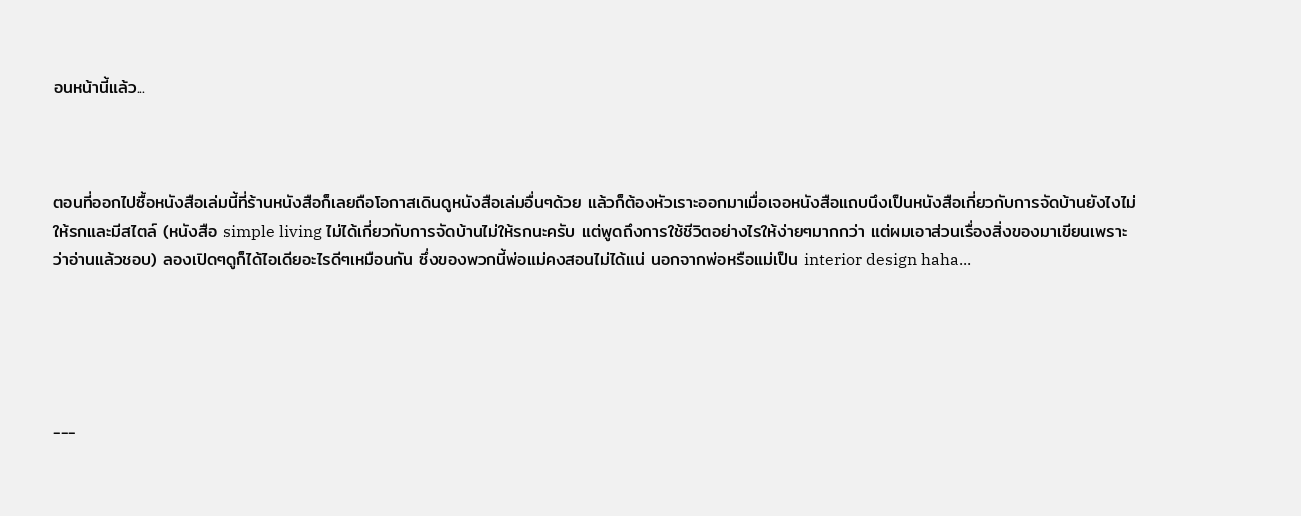อนหน้านี้แล้ว...



ตอนที่ออกไปซื้อหนังสือเล่มนี้ที่ร้านหนังสือก็เลยถือโอกาสเดินดูหนังสือเล่มอื่นๆด้วย แล้วก็ต้องหัวเราะออกมาเมื่อเจอหนังสือแถบนึงเป็นหนังสือเกี่ยวกับการจัดบ้านยังไงไม่ให้รกและมีสไตล์ (หนังสือ simple living ไม่ได้เกี่ยวกับการจัดบ้านไม่ให้รกนะครับ แต่พูดถึงการใช้ชีวิตอย่างไรให้ง่ายๆมากกว่า แต่ผมเอาส่วนเรื่องสิ่งของมาเขียนเพราะว่าอ่านแล้วชอบ) ลองเปิดๆดูก็ได้ไอเดียอะไรดีๆเหมือนกัน ซึ่งของพวกนี้พ่อแม่คงสอนไม่ได้แน่ นอกจากพ่อหรือแม่เป็น interior design haha...





---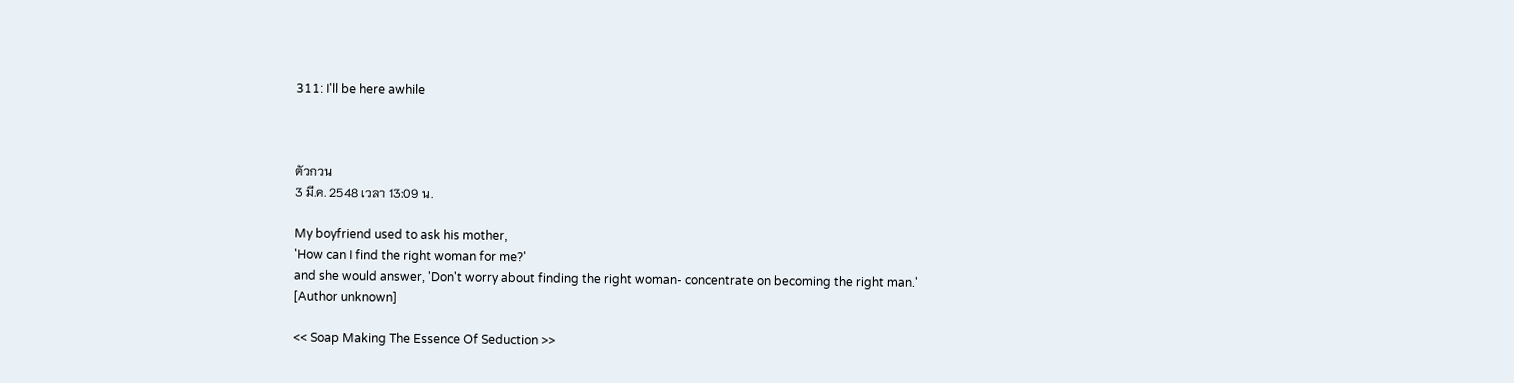311: I'll be here awhile



ตัวกวน
3 มี.ค. 2548 เวลา 13:09 น.

My boyfriend used to ask his mother,
'How can I find the right woman for me?'
and she would answer, 'Don't worry about finding the right woman- concentrate on becoming the right man.'
[Author unknown]

<< Soap Making The Essence Of Seduction >>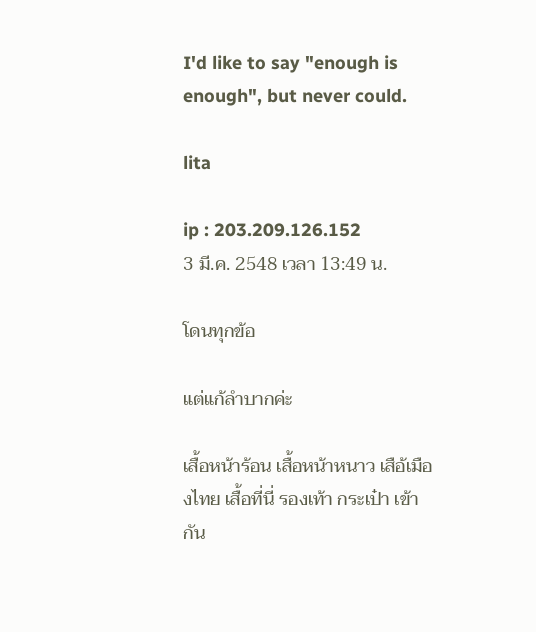I'd like to say "enough is enough", but never could.

lita

ip : 203.209.126.152
3 มี.ค. 2548 เวลา 13:49 น.

โดนทุกข้อ

แต่แก้ลำบากค่ะ

เสื้อหน้าร้อน เสื้อหน้าหนาว เสือ้เมืองไทย เสื้อที่นี่ รองเท้า กระเป๋า เข้ากัน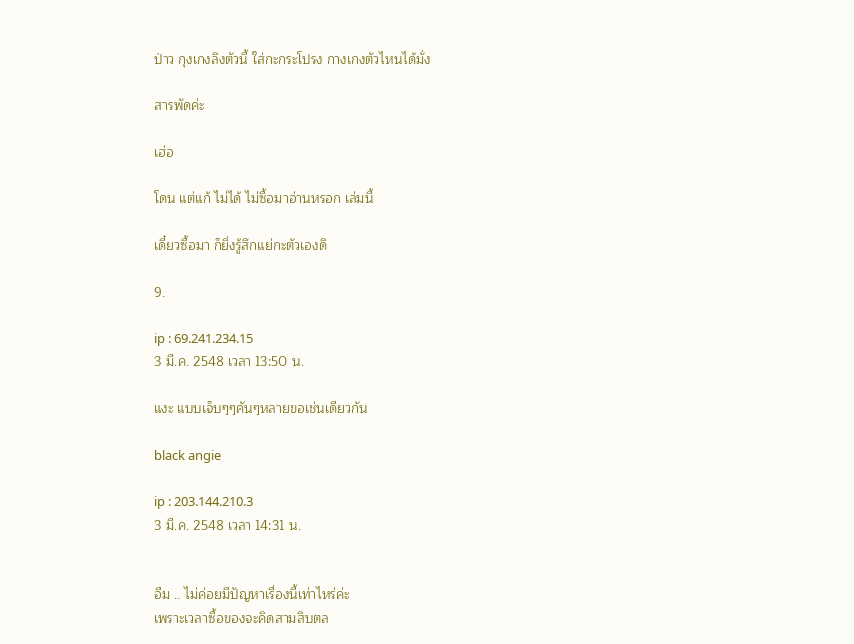ป่าว กุงเกงลิงตัวนี้ ใส่กะกระโปรง กางเกงตัวไหนได้มั่ง

สารพัดค่ะ

เฮ่อ

โดน แต่แก้ ไม่ได้ ไม่ซื้อมาอ่านหรอก เล่มนี้

เดี๋ยวซื้อมา ก็ยิ่งรู้สึกแย่กะตัวเองดิ

9.

ip : 69.241.234.15
3 มี.ค. 2548 เวลา 13:50 น.

แงะ แบบเจ็บๆๆคันๆหลายขอเช่นเดียวกัน

black angie

ip : 203.144.210.3
3 มี.ค. 2548 เวลา 14:31 น.


อืม .. ไม่ค่อยมีปัญหาเรื่องนี้เท่าไหร่ค่ะ
เพราะเวลาซื้อของจะคิดสามสิบตล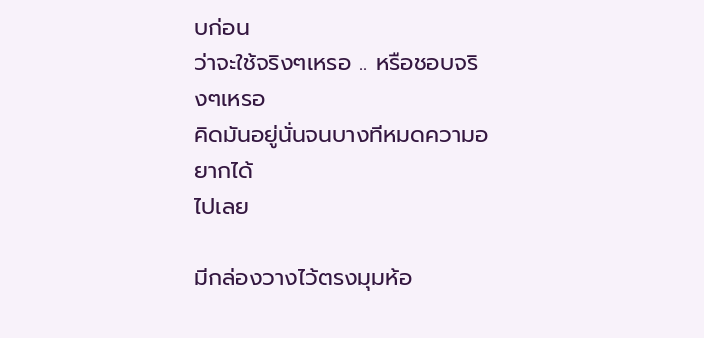บก่อน
ว่าจะใช้จริงๆเหรอ .. หรือชอบจริงๆเหรอ
คิดมันอยู่นั่นจนบางทีหมดความอยากได้
ไปเลย

มีกล่องวางไว้ตรงมุมห้อ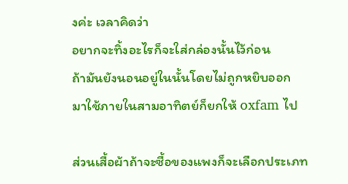งค่ะ เวลาคิดว่า
อยากจะทิ้งอะไรก็จะใส่กล่องนั้นไว้ก่อน
ถ้ามันยังนอนอยู่ในนั้นโดยไม่ถูกหยิบออก
มาใช้ภายในสามอาทิตย์ก็ยกให้ oxfam ไป

ส่วนเสื้อผ้าถ้าจะซื้อของแพงก็จะเลือกประเภท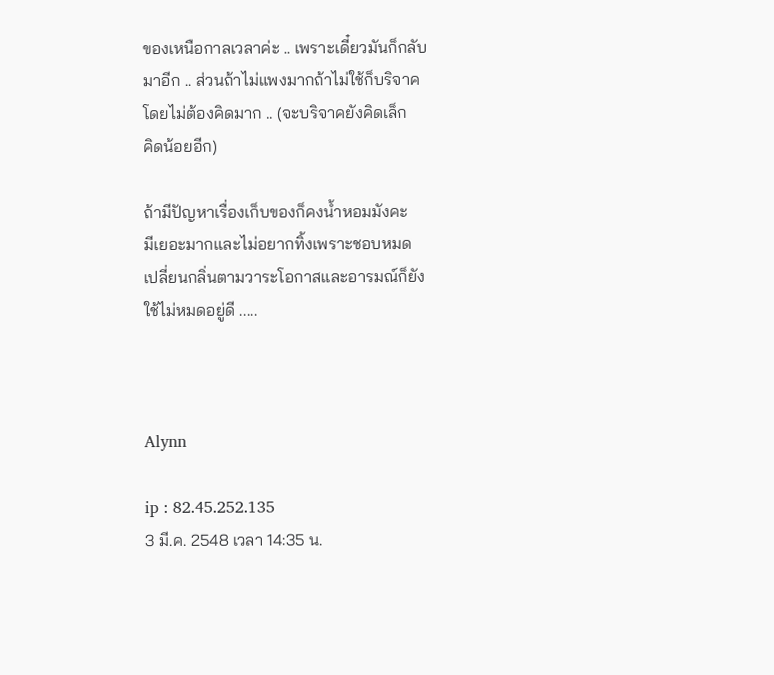ของเหนือกาลเวลาค่ะ .. เพราะเดี๋ยวมันก็กลับ
มาอีก .. ส่วนถ้าไม่แพงมากถ้าไม่ใช้ก็บริจาค
โดยไม่ต้องคิดมาก .. (จะบริจาคยังคิดเล็ก
คิดน้อยอีก)

ถ้ามีปัญหาเรื่องเก็บของก็คงน้ำหอมมังคะ
มีเยอะมากและไม่อยากทิ้งเพราะชอบหมด
เปลี่ยนกลิ่นตามวาระโอกาสและอารมณ์ก็ยัง
ใช้ไม่หมดอยู่ดี .....



Alynn

ip : 82.45.252.135
3 มี.ค. 2548 เวลา 14:35 น.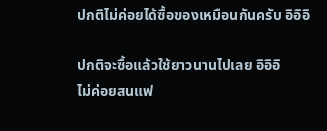ปกติไม่ค่อยได้ซื้อของเหมือนกันครับ อิอิอิ

ปกติจะซื้อแล้วใช้ยาวนานไปเลย อิอิอิ
ไม่ค่อยสนแฟ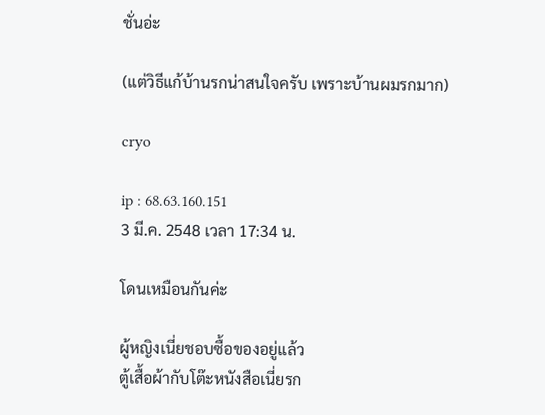ชั่นอ่ะ

(แต่วิธีแก้บ้านรกน่าสนใจครับ เพราะบ้านผมรกมาก)

cryo

ip : 68.63.160.151
3 มี.ค. 2548 เวลา 17:34 น.

โดนเหมือนกันค่ะ

ผู้หญิงเนี่ยชอบซื้อของอยู่แล้ว
ตู้เสื้อผ้ากับโต๊ะหนังสือเนี่ยรก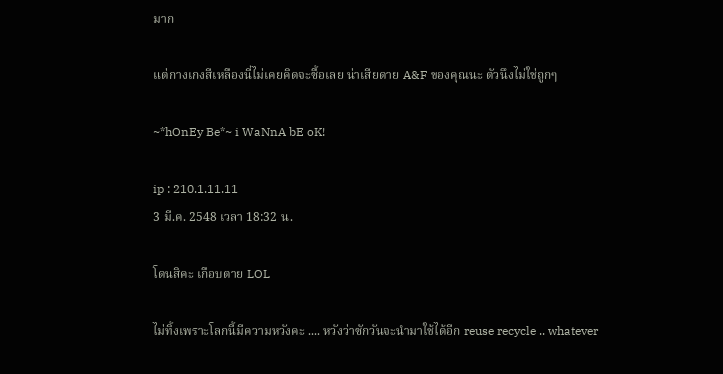มาก

แต่กางเกงสีเหลืองนี่ไม่เคยคิดจะซื้อเลย น่าเสียดาย A&F ของคุณนะ ตัวนึงไม่ใช่ถูกๆ

~*hOnEy Be*~ i WaNnA bE oK!

ip : 210.1.11.11
3 มี.ค. 2548 เวลา 18:32 น.

โดนสิคะ เกือบตาย LOL

ไม่ทิ้งเพราะโลกนี้มีความหวังคะ .... หวังว่าซักวันจะนำมาใช้ได้อีก reuse recycle .. whatever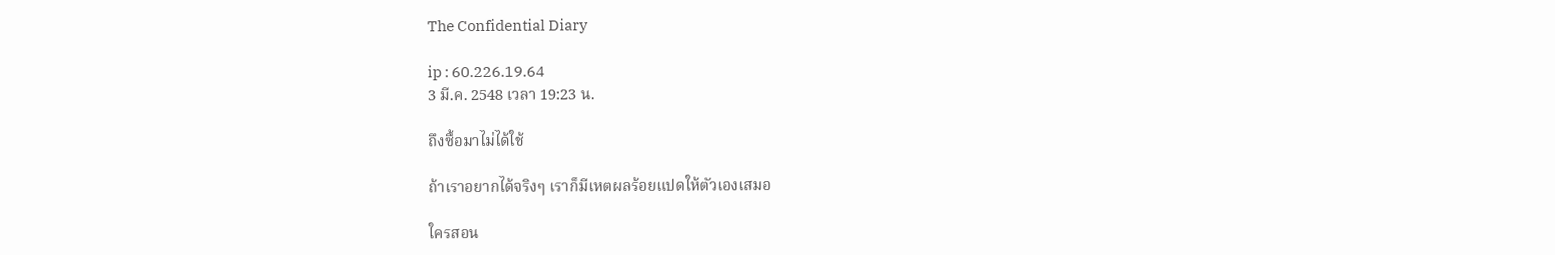The Confidential Diary

ip : 60.226.19.64
3 มี.ค. 2548 เวลา 19:23 น.

ถึงซื้อมาไม่ได้ใช้

ถ้าเราอยากได้จริงๆ เราก็มีเหตผลร้อยแปดให้ตัวเองเสมอ

ใครสอน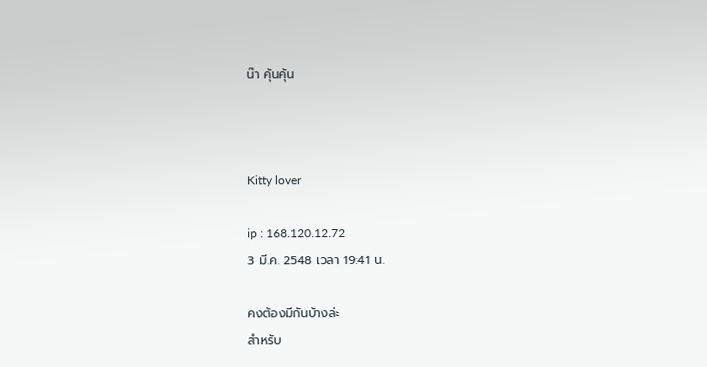น๊า คุ้นคุ้น



Kitty lover

ip : 168.120.12.72
3 มี.ค. 2548 เวลา 19:41 น.

คงต้องมีกันบ้างล่ะ
สำหรับ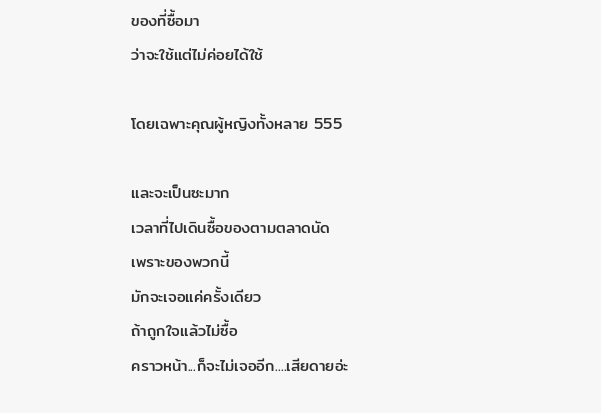ของที่ซื้อมา
ว่าจะใช้แต่ไม่ค่อยได้ใช้

โดยเฉพาะคุณผู้หญิงทั้งหลาย 555

และจะเป็นซะมาก
เวลาที่ไปเดินซื้อของตามตลาดนัด
เพราะของพวกนี้
มักจะเจอแค่ครั้งเดียว
ถ้าถูกใจแล้วไม่ซื้อ
คราวหน้า...ก็จะไม่เจออีก....เสียดายอ่ะ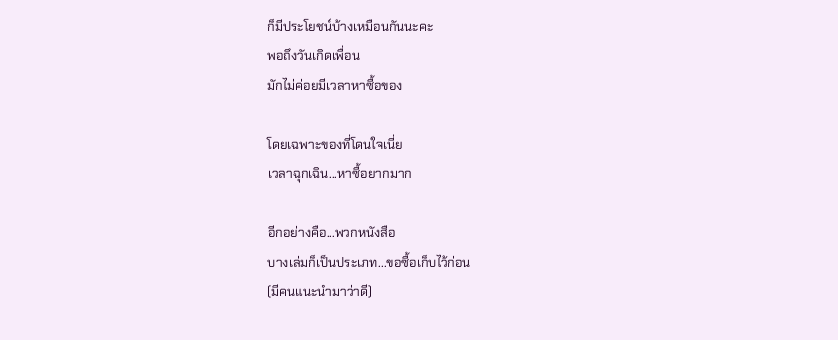ก็มีประโยชน์บ้างเหมือนกันนะคะ
พอถึงวันเกิดเพื่อน
มักไม่ค่อยมีเวลาหาซื้อของ

โดยเฉพาะของที่โดนใจเนี่ย
เวลาฉุกเฉิน...หาซื้อยากมาก

อีกอย่างคือ...พวกหนังสือ
บางเล่มก็เป็นประเภท...ขอซื้อเก็บไว้ก่อน
(มีคนแนะนำมาว่าดี)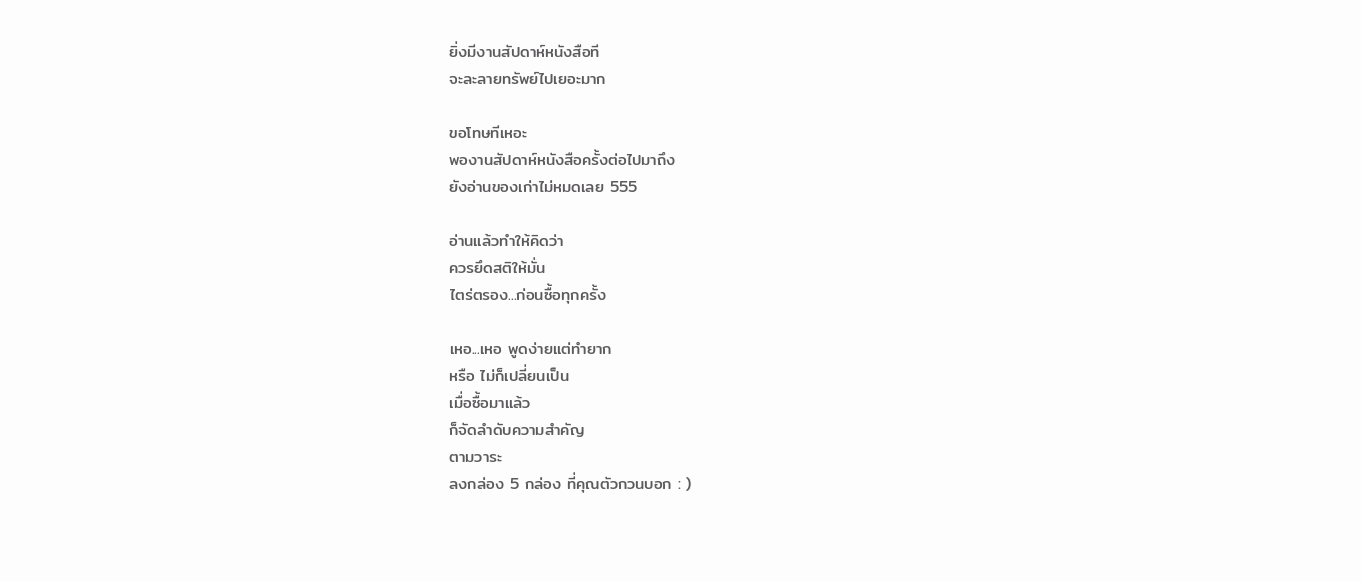ยิ่งมีงานสัปดาห์หนังสือที
จะละลายทรัพย์ไปเยอะมาก

ขอโทษทีเหอะ
พองานสัปดาห์หนังสือครั้งต่อไปมาถึง
ยังอ่านของเก่าไม่หมดเลย 555

อ่านแล้วทำให้คิดว่า
ควรยึดสติให้มั่น
ไตร่ตรอง...ก่อนซื้อทุกครั้ง

เหอ...เหอ พูดง่ายแต่ทำยาก
หรือ ไม่ก็เปลี่ยนเป็น
เมื่อซื้อมาแล้ว
ก็จัดลำดับความสำคัญ
ตามวาระ
ลงกล่อง 5 กล่อง ที่คุณตัวกวนบอก : )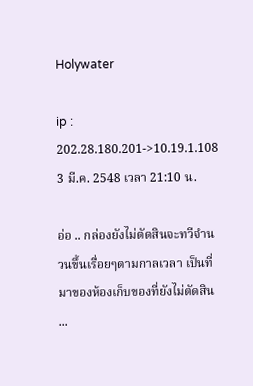Holywater

ip : 202.28.180.201->10.19.1.108
3 มี.ค. 2548 เวลา 21:10 น.

อ่อ .. กล่องยังไม่ตัดสินจะทวีจำนวนขึ้นเรื่อยๆตามกาลเวลา เป็นที่มาของห้องเก็บของที่ยังไม่ตัดสิน ...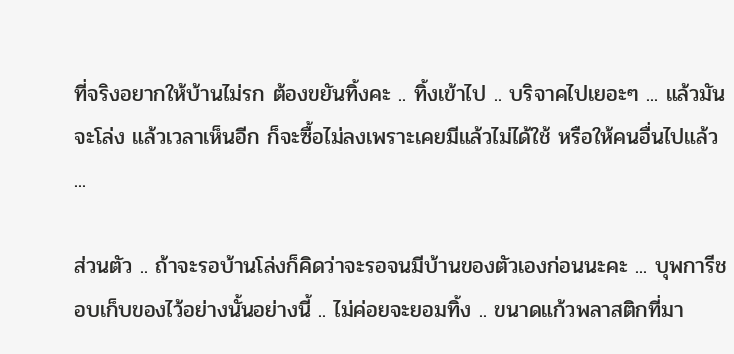ที่จริงอยากให้บ้านไม่รก ต้องขยันทิ้งคะ .. ทิ้งเข้าไป .. บริจาคไปเยอะๆ ... แล้วมันจะโล่ง แล้วเวลาเห็นอีก ก็จะซื้อไม่ลงเพราะเคยมีแล้วไม่ได้ใช้ หรือให้คนอื่นไปแล้ว ...

ส่วนตัว .. ถ้าจะรอบ้านโล่งก็คิดว่าจะรอจนมีบ้านของตัวเองก่อนนะคะ ... บุพการีชอบเก็บของไว้อย่างนั้นอย่างนี้ .. ไม่ค่อยจะยอมทิ้ง .. ขนาดแก้วพลาสติกที่มา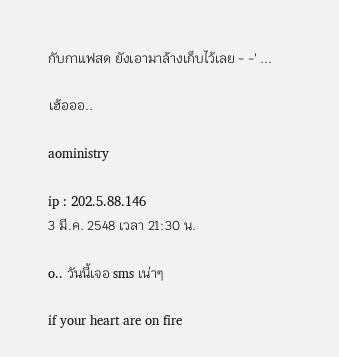กับกาแฟสด ยังเอามาล้างเก็บไว้เลย - -' ...

เฮ้อออ..

aoministry

ip : 202.5.88.146
3 มี.ค. 2548 เวลา 21:30 น.

o.. วันนี้เจอ sms เน่าๆ

if your heart are on fire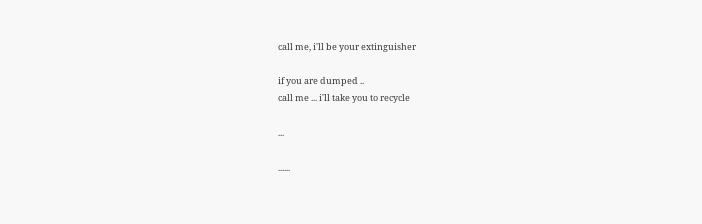call me, i'll be your extinguisher

if you are dumped ..
call me ... i'll take you to recycle

...

......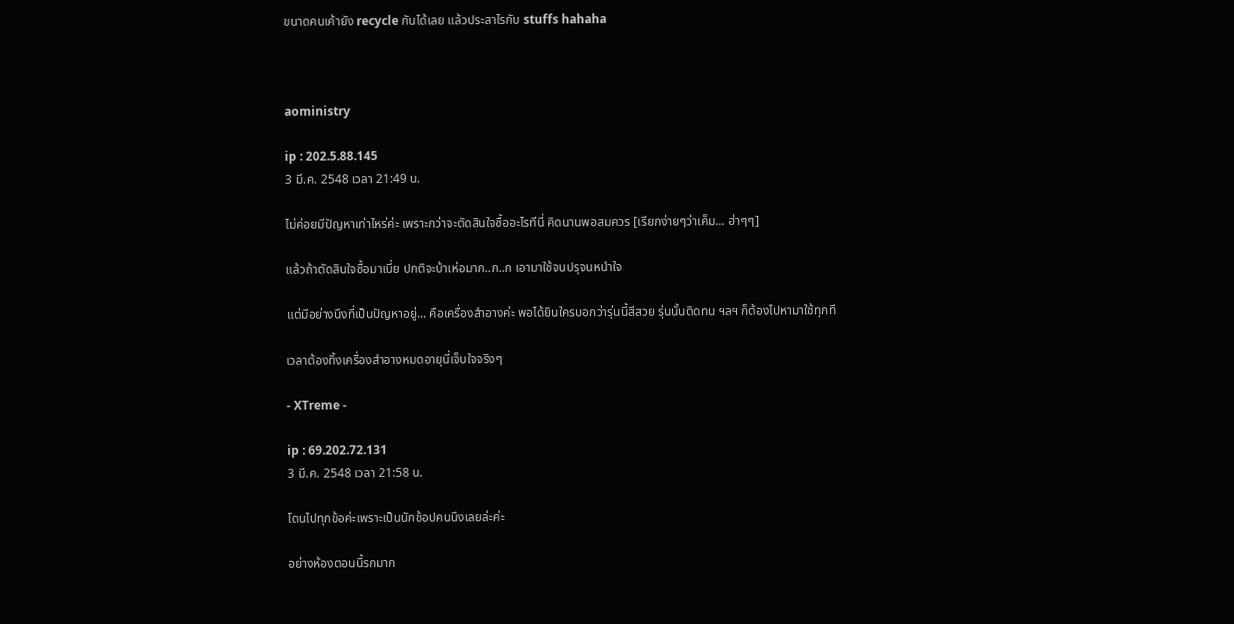ขนาดคนเค้ายัง recycle กันได้เลย แล้วประสาไรกับ stuffs hahaha



aoministry

ip : 202.5.88.145
3 มี.ค. 2548 เวลา 21:49 น.

ไม่ค่อยมีปัญหาเท่าไหร่ค่ะ เพราะกว่าจะตัดสินใจซื้ออะไรทีนี่ คิดนานพอสมควร [เรียกง่ายๆว่าเค็ม... ฮ่าๆๆ]

แล้วถ้าตัดสินใจซื้อมาเนี่ย ปกติจะบ้าเห่อมาก..ก..ก เอามาใช้จนปรุจนหนำใจ

แต่มีอย่างนึงที่เป็นปัญหาอยู่... คือเครื่องสำอางค่ะ พอได้ยินใครบอกว่ารุ่นนี้สีสวย รุ่นนั้นติดทน ฯลฯ ก็ต้องไปหามาใช้ทุกที

เวลาต้องทิ้งเครื่องสำอางหมดอายุนี่เจ็บใจจริงๆ

- XTreme -

ip : 69.202.72.131
3 มี.ค. 2548 เวลา 21:58 น.

โดนไปทุกข้อค่ะเพราะเป็นนักช้อปคนนึงเลยล่ะค่ะ

อย่างห้องตอนนี้รกมาก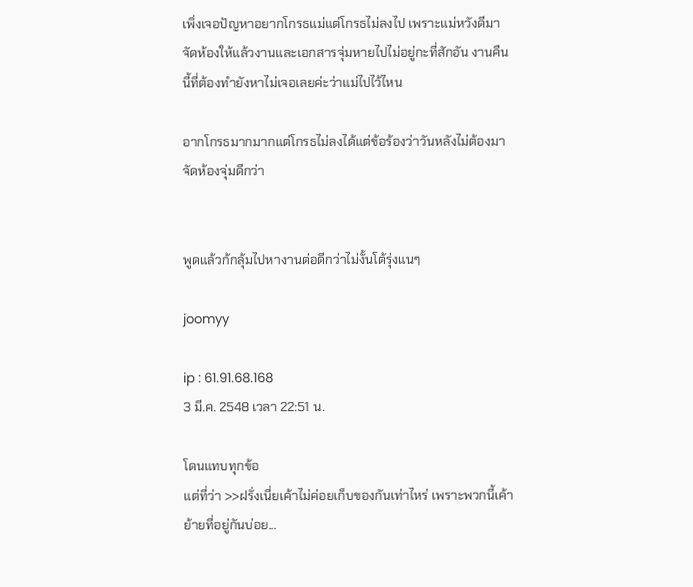เพิ่งเจอปัญหาอยากโกรธแม่แต่โกรธไม่ลงไป เพราะแม่หวังดีมาจัดห้องให้แล้วงานและเอกสารจุ่มหายไปไม่อยู่กะที่สักอัน งานคืนนี้ที่ต้องทำยังหาไม่เจอเลยค่ะว่าแม่ไปไว้ไหน

อากโกรธมากมากแต่โกรธไม่ลงได้แต่ข้อร้องว่าวันหลังไม่ต้องมาจัดห้องจุ่มดีกว่า


พูดแล้วก้กลุ้มไปหางานต่อดีกว่าไม่งั้นโต้รุ่งแนๆ

joomyy

ip : 61.91.68.168
3 มี.ค. 2548 เวลา 22:51 น.

โดนแทบทุกข้อ
แต่ที่ว่า >>ฝรั่งเนี่ยเค้าไม่ค่อยเก็บของกันเท่าไหร่ เพราะพวกนี้เค้าย้ายที่อยู่กันบ่อย...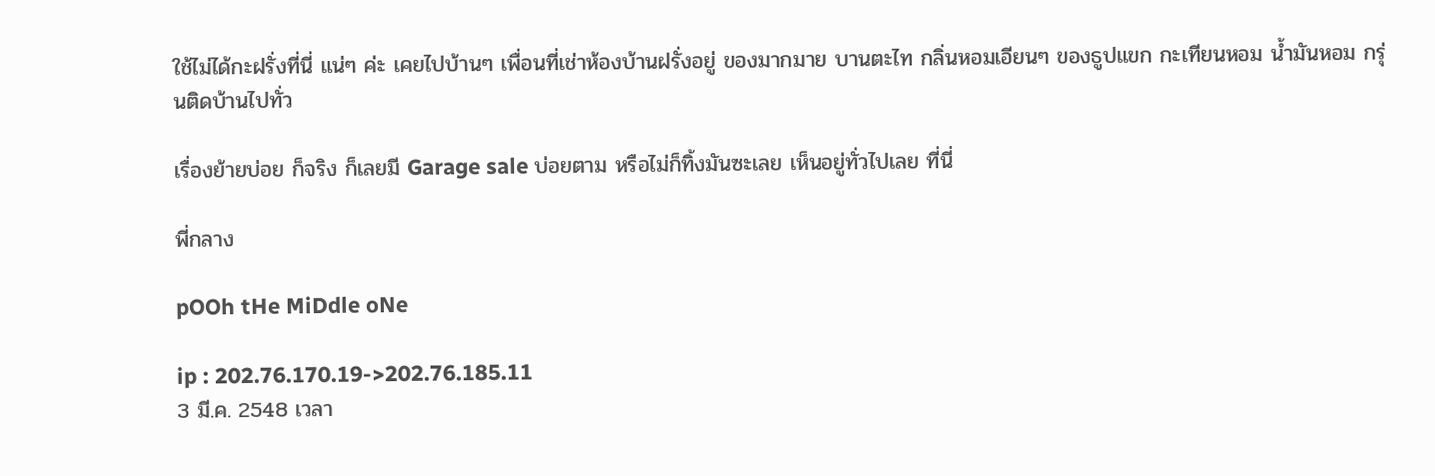ใช้ไม่ได้กะฝรั่งที่นี่ แน่ๆ ค่ะ เคยไปบ้านๆ เพื่อนที่เช่าห้องบ้านฝรั่งอยู่ ของมากมาย บานตะไท กลิ่นหอมเอียนๆ ของธูปแขก กะเทียนหอม น้ำมันหอม กรุ่นติดบ้านไปทั่ว

เรื่องย้ายบ่อย ก็จริง ก็เลยมี Garage sale บ่อยตาม หรือไม่ก็ทิ้งมันซะเลย เห็นอยู่ทั่วไปเลย ที่นี่

พี่กลาง

pOOh tHe MiDdle oNe

ip : 202.76.170.19->202.76.185.11
3 มี.ค. 2548 เวลา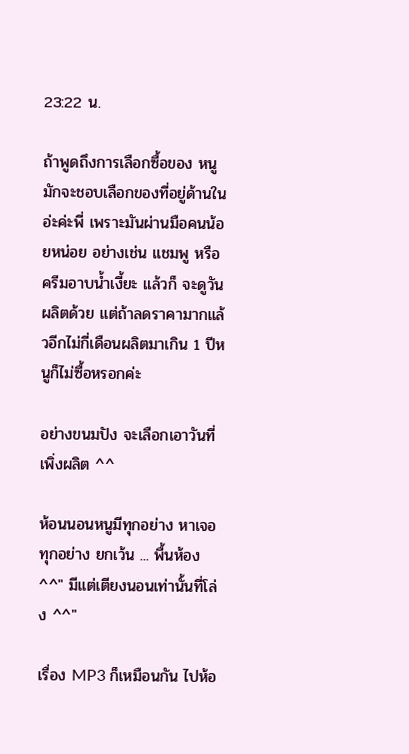23:22 น.

ถ้าพูดถึงการเลือกซื้อของ หนูมักจะชอบเลือกของที่อยู่ด้านในอ่ะค่ะพี่ เพราะมันผ่านมือคนน้อยหน่อย อย่างเช่น แชมพู หรือ ครีมอาบน้ำเงี้ยะ แล้วก็ จะดูวันผลิตด้วย แต่ถ้าลดราคามากแล้วอีกไม่กี่เดือนผลิตมาเกิน 1 ปีหนูก็ไม่ซื้อหรอกค่ะ

อย่างขนมปัง จะเลือกเอาวันที่เพิ่งผลิต ^^

ห้อนนอนหนูมีทุกอย่าง หาเจอทุกอย่าง ยกเว้น ... พื้นห้อง ^^" มีแต่เตียงนอนเท่านั้นที่โล่ง ^^"

เรื่อง MP3 ก็เหมือนกัน ไปห้อ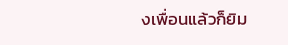งเพื่อนแล้วก็ยิม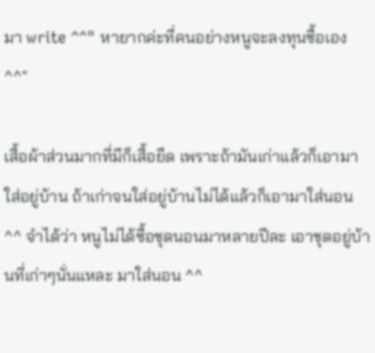มา write ^^" หายากค่ะที่คนอย่างหนูจะลงทุนซื้อเอง ^^"

เสื้อผ้าส่วนมากที่มีก็เสื้อยืด เพราะถ้ามันเก่าแล้วก็เอามาใส่อยู่บ้าน ถ้าเก่าจนใส่อยู่บ้านไม่ได้แล้วก็เอามาใส่นอน ^^ จำได้ว่า หนูไม่ได้ซื้อชุดนอนมาหลายปีละ เอาชุดอยู่บ้านที่เก่าๆนั่นแหละ มาใส่นอน ^^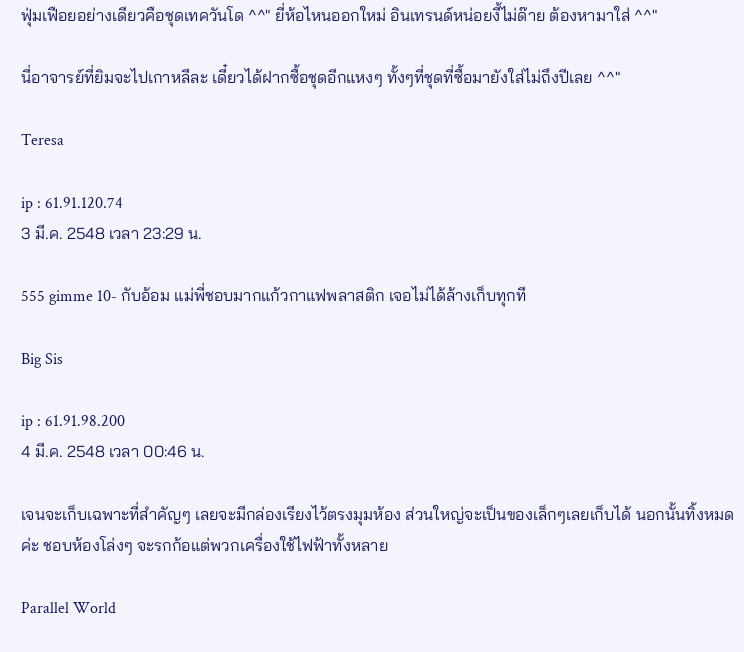ฟุ่มเฟือยอย่างเดียวคือชุดเทควันโด ^^" ยี่ห้อไหนออกใหม่ อินเทรนด์หน่อยงี้ไม่ด๊าย ต้องหามาใส่ ^^"

นี่อาจารย์ที่ยิมจะไปเกาหลีละ เดี๋ยวได้ฝากซื้อชุดอีกแหงๆ ทั้งๆที่ชุดที่ซื้อมายังใส่ไม่ถึงปีเลย ^^"

Teresa

ip : 61.91.120.74
3 มี.ค. 2548 เวลา 23:29 น.

555 gimme 10- กับอ้อม แม่พี่ชอบมากแก้วกาแฟพลาสติก เจอไม่ได้ล้างเก็บทุกที

Big Sis

ip : 61.91.98.200
4 มี.ค. 2548 เวลา 00:46 น.

เจนจะเก็บเฉพาะที่สำคัญๆ เลยจะมีกล่องเรียงไว้ตรงมุมห้อง ส่วนใหญ่จะเป็นของเล็กๆเลยเก็บได้ นอกนั้นทิ้งหมดค่ะ ชอบห้องโล่งๆ จะรกก้อแต่พวกเครื่องใช้ไฟฟ้าทั้งหลาย

Parallel World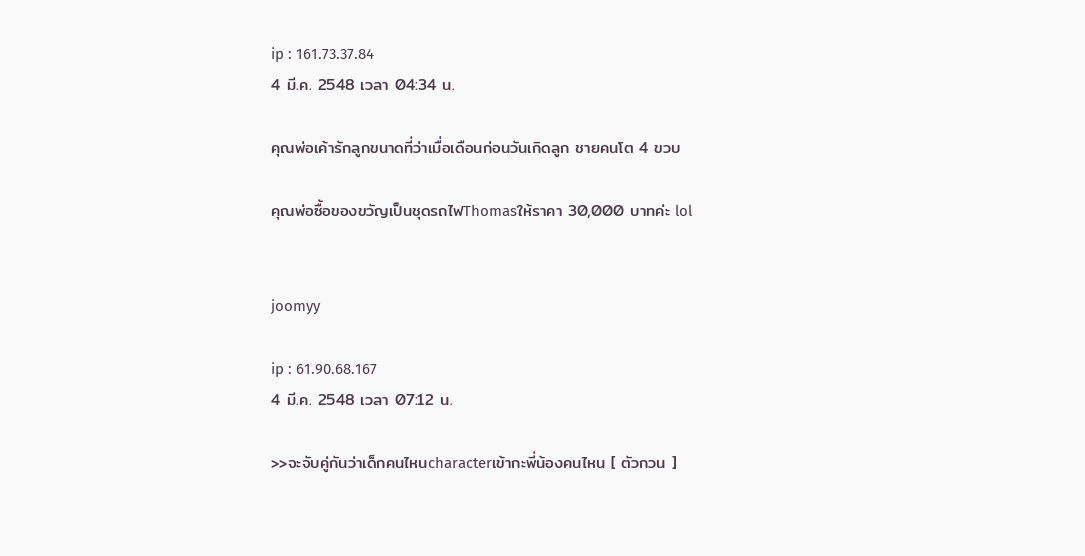ip : 161.73.37.84
4 มี.ค. 2548 เวลา 04:34 น.

คุณพ่อเค้ารักลูกขนาดที่ว่าเมื่อเดือนก่อนวันเกิดลูก ชายคนโต 4 ขวบ

คุณพ่อซื้อของขวัญเป็นชุดรถไฟThomasให้ราคา 30,000 บาทค่ะ lol


joomyy

ip : 61.90.68.167
4 มี.ค. 2548 เวลา 07:12 น.

>>จะจับคู่กันว่าเด็กคนไหนcharacterเข้ากะพี่น้องคนไหน [ ตัวกวน ]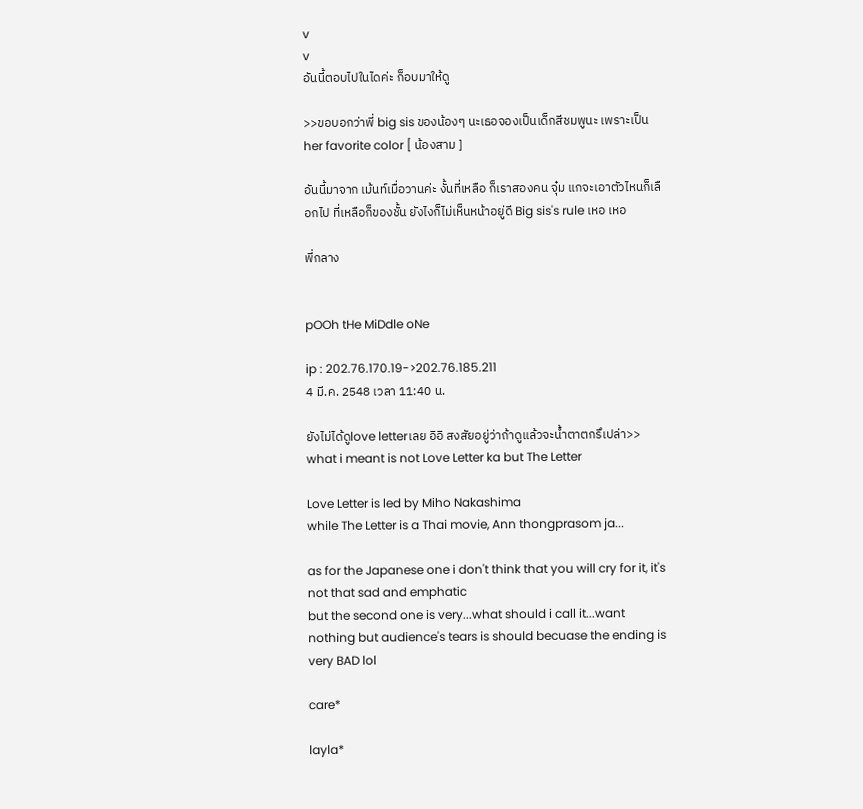v
v
อันนี้ตอบไปในไดค่ะ ก็อบมาให้ดู

>>ขอบอกว่าพี่ big sis ของน้องๆ นะเธอจองเป็นเด็กสีชมพูนะ เพราะเป็น her favorite color [ น้องสาม ]

อันนี้มาจาก เม้นท์เมื่อวานค่ะ งั้นที่เหลือ ก็เราสองคน จุ๋ม แกจะเอาตัวไหนก็เลือกไป ที่เหลือก็ของชั้น ยังไงก็ไม่เห็นหน้าอยู่ดี Big sis's rule เหอ เหอ

พี่กลาง


pOOh tHe MiDdle oNe

ip : 202.76.170.19->202.76.185.211
4 มี.ค. 2548 เวลา 11:40 น.

ยังไม่ได้ดูlove letterเลย อิอิ สงสัยอยู่ว่าถ้าดูแล้วจะน้ำตาตกรึเปล่า>> what i meant is not Love Letter ka but The Letter

Love Letter is led by Miho Nakashima
while The Letter is a Thai movie, Ann thongprasom ja...

as for the Japanese one i don't think that you will cry for it, it's not that sad and emphatic
but the second one is very...what should i call it...want nothing but audience's tears is should becuase the ending is very BAD lol

care*

layla*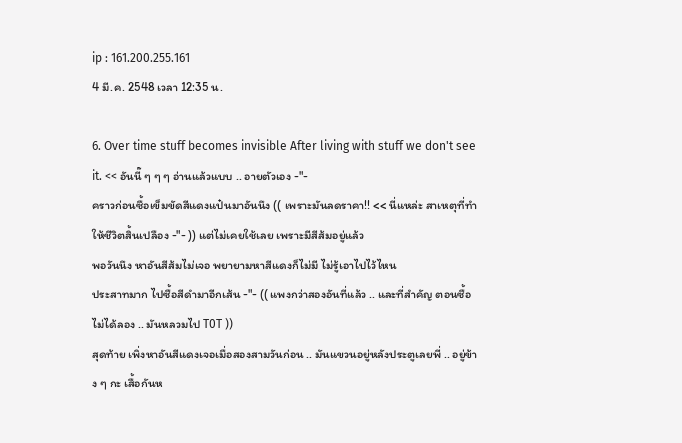ip : 161.200.255.161
4 มี.ค. 2548 เวลา 12:35 น.

6. Over time stuff becomes invisible After living with stuff we don't see it. << อันนี๊ ๆ ๆ ๆ อ่านแล้วแบบ .. อายตัวเอง -"-
คราวก่อนซื้อเข็มขัดสีแดงแป๋นมาอันนึง (( เพราะมันลดราคา!! << นี่แหล่ะ สาเหตุที่ทำให้ชีวิตสิ้นเปลือง -"- )) แต่ไม่เคยใช้เลย เพราะมีสีส้มอยู่แล้ว
พอวันนึง หาอันสีส้มไม่เจอ พยายามหาสีแดงก็ไม่มี ไม่รู้เอาไปไว้ไหน
ประสาทมาก ไปซื้อสีดำมาอีกเส้น -"- (( แพงกว่าสองอันที่แล้ว .. และที่สำคัญ ตอนซื้อ ไม่ได้ลอง .. มันหลวมไป T0T ))
สุดท้าย เพิ่งหาอันสีแดงเจอเมื่อสองสามวันก่อน .. มันแขวนอยู่หลังประตูเลยพี่ .. อยู่ข้าง ๆ กะ เสื้อกันห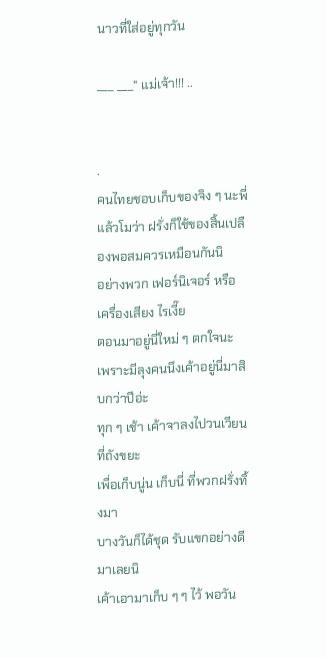นาวที่ใส่อยู่ทุกวัน

___ ___" แม่เจ้า!!! ..


.
คนไทยชอบเก็บของจิง ๆ นะพี่
แล้วโมว่า ฝรั่งก็ใช้ของสิ้นเปลืองพอสมควรเหมือนกันนิ
อย่างพวก เฟอร์นิเจอร์ หรือ เครื่องเสียง ไรเงี๊ย
ตอนมาอยู่นี่ใหม่ ๆ ตกใจนะ
เพราะมีลุงคนนึงเค้าอยู่นี่มาสิบกว่าปีอ่ะ
ทุก ๆ เช้า เค้าจาลงไปวนเวียนที่ถังขยะ
เพื่อเก็บนู่น เก็บนี่ ที่พวกฝรั่งทิ้งมา
บางวันก็ได้ชุด รับแขกอย่างดีมาเลยนิ
เค้าเอามาเก็บ ๆ ๆ ไว้ พอวัน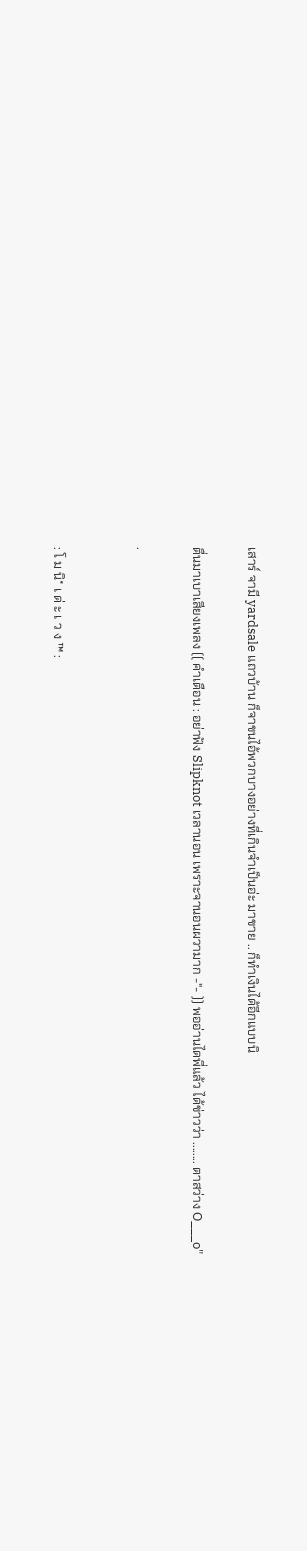เสาร์ จามี yardsale แถวบ้าน ก็จาขนไอ้พวกบางอย่างที่เกินจำเป็นอ่ะ มาขาย .. ก็ทำเงินได้อีกแบบนิ

ตื่นมาเบาเสียงเพลง (( คำเตือน : อย่าฟัง Slipknot เวลานอน เพราะจานอนผวามาก -"- )) พออ่านไดพี่แล้ว ได้ข่าวว่า ........ ตาสว่าง O___o"

.


: โ ม นิ* เ ด่ ะ เ ว ง ™ :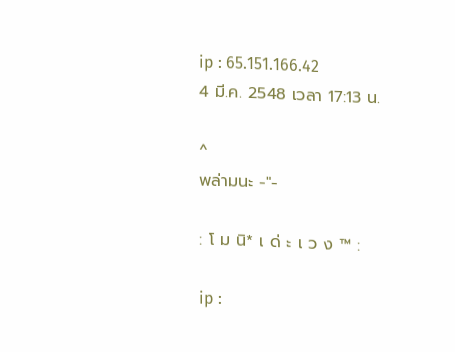ip : 65.151.166.42
4 มี.ค. 2548 เวลา 17:13 น.

^
พล่ามนะ -"-

: โ ม นิ* เ ด่ ะ เ ว ง ™ :

ip :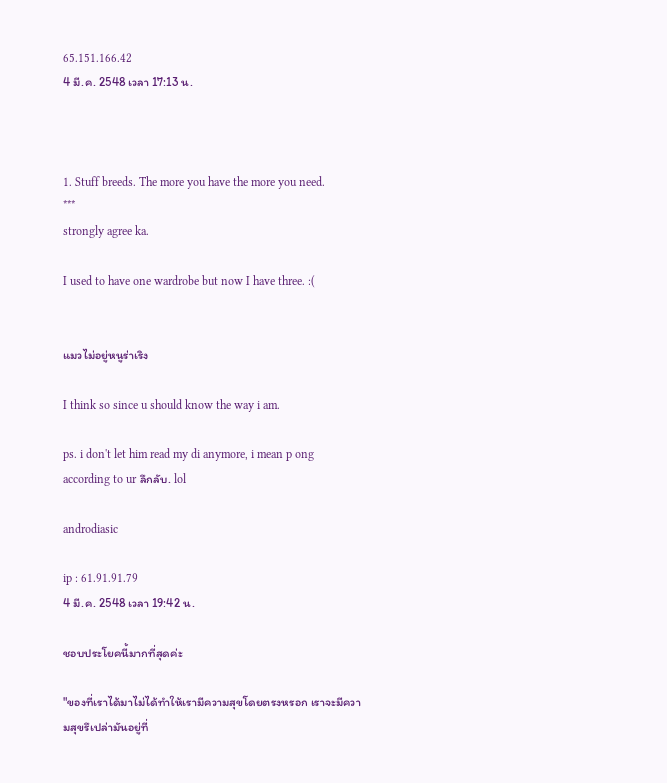65.151.166.42
4 มี.ค. 2548 เวลา 17:13 น.



1. Stuff breeds. The more you have the more you need.
***
strongly agree ka.

I used to have one wardrobe but now I have three. :(


แมวไม่อยู่หนูร่าเริง

I think so since u should know the way i am.

ps. i don't let him read my di anymore, i mean p ong according to ur ลึกลับ. lol

androdiasic

ip : 61.91.91.79
4 มี.ค. 2548 เวลา 19:42 น.

ชอบประโยคนี้มากที่สุดค่ะ

"ของที่เราได้มาไม่ได้ทำให้เรามีความสุขโดยตรงหรอก เราจะมีความสุขรึเปล่ามันอยู่ที่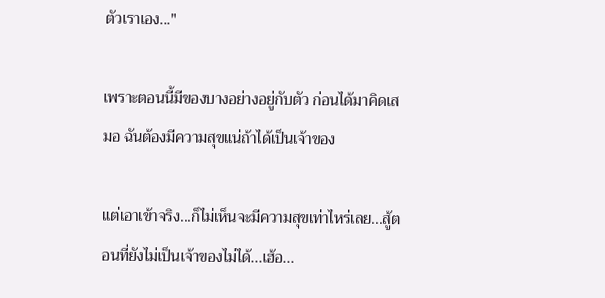ตัวเราเอง..."

เพราะตอนนี้มีของบางอย่างอยู่กับตัว ก่อนได้มาคิดเสมอ ฉันต้องมีความสุขแน่ถ้าได้เป็นเจ้าของ

แต่เอาเข้าจริง...ก็ไม่เห็นจะมีความสุขเท่าไหร่เลย...สู้ตอนที่ยังไม่เป็นเจ้าของไม่ได้...เฮ้อ...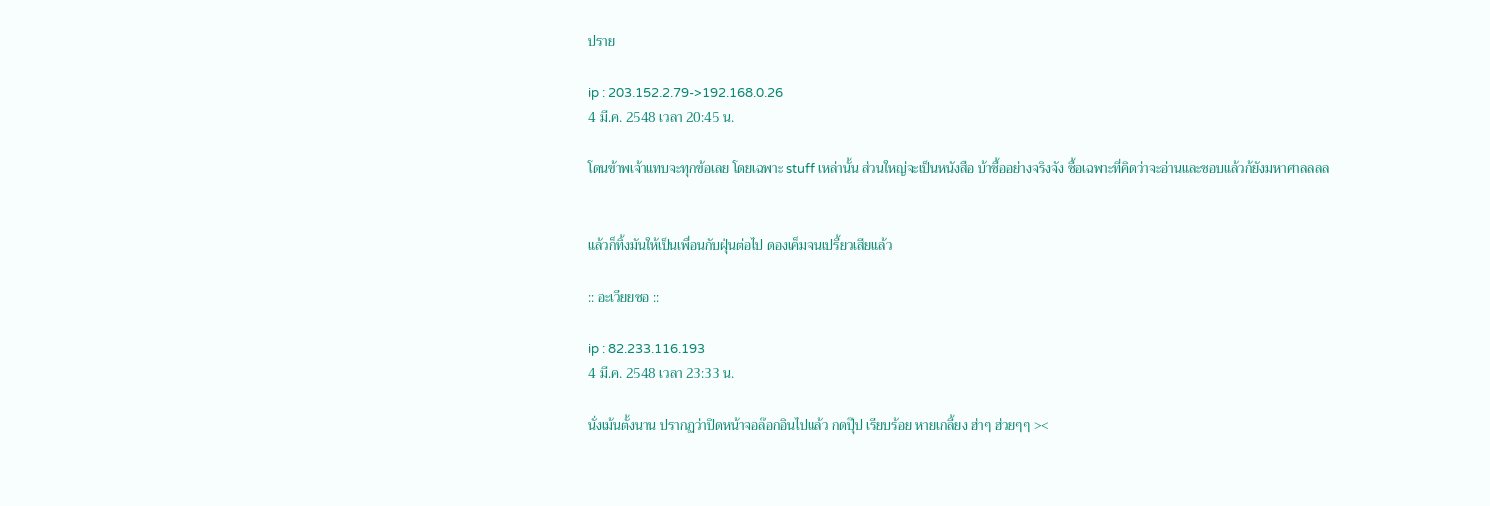ปราย

ip : 203.152.2.79->192.168.0.26
4 มี.ค. 2548 เวลา 20:45 น.

โดนข้าพเจ้าแทบจะทุกข้อเลย โดยเฉพาะ stuff เหล่านั้น ส่วนใหญ่จะเป็นหนังสือ บ้าซื้ออย่างจริงจัง ซื้อเฉพาะที่คิดว่าจะอ่านและชอบแล้วก้ยังมหาศาลลลล


แล้วก็ทิ้งมันให้เป็นเพื่อนกับฝุ่นต่อไป ดองเค็มจนเปรี้ยวเสียแล้ว

:: อะเวียยซอ ::

ip : 82.233.116.193
4 มี.ค. 2548 เวลา 23:33 น.

นั่งเม้นตั้งนาน ปรากฏว่าปิดหน้าจอล๊อกอินไปแล้ว กดปุ๊ป เรียบร้อย หายเกลี้ยง ฮ่าๆ ฮ่วยๆๆ ><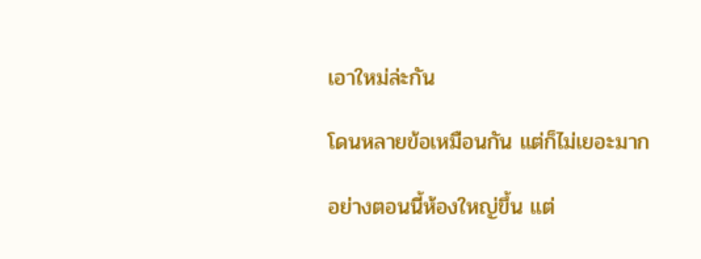เอาใหม่ล่ะกัน

โดนหลายข้อเหมือนกัน แต่ก็ไม่เยอะมาก

อย่างตอนนี้ห้องใหญ่ขึ้น แต่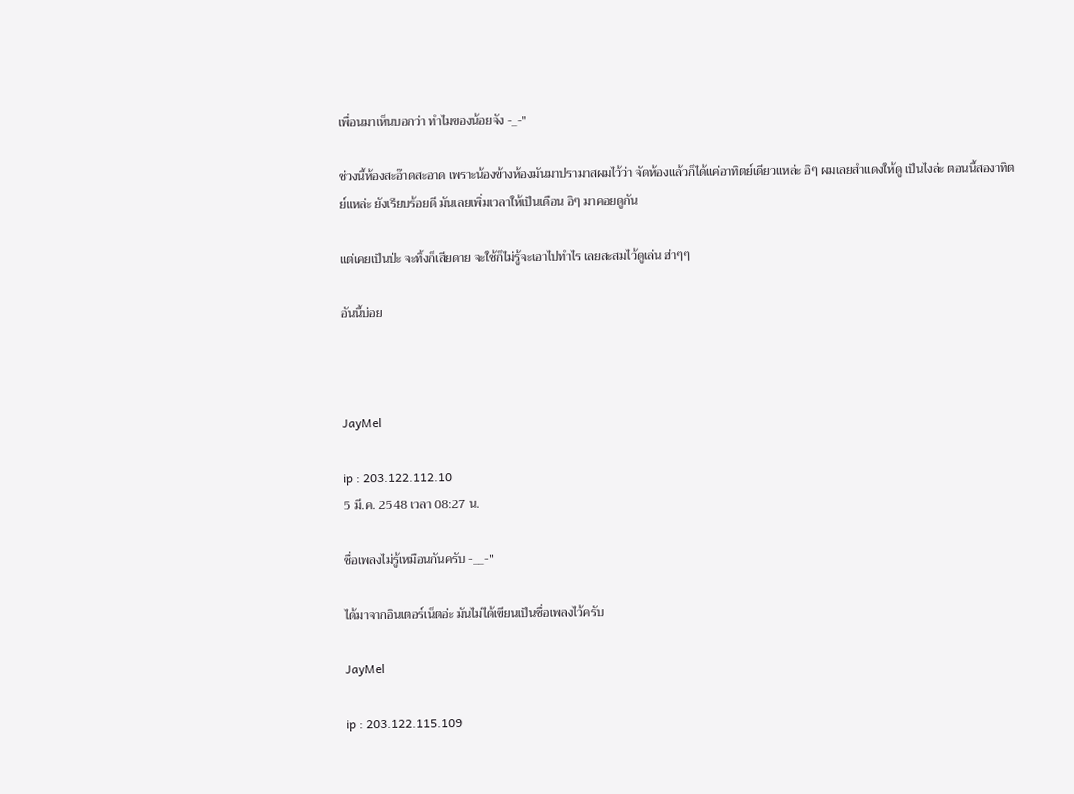เพื่อนมาเห็นบอกว่า ทำไมของน้อยจัง -_-"

ช่วงนี้ห้องสะอ๊าดสะอาด เพราะน้องข้างห้องมันมาปรามาสผมไว้ว่า จัดห้องแล้วก็ได้แค่อาทิตย์เดียวแหล่ะ อิๆ ผมเลยสำแดงให้ดู เป็นไงล่ะ ตอนนี้สองาทิตย์แหล่ะ ยังเรียบร้อยดี มันเลยเพิ่มเวลาให้เป็นเดือน อิๆ มาคอยดูกัน

แต่เคยเป็นป่ะ จะทิ้งก็เสียดาย จะใช้ก็ไม่รู้จะเอาไปทำไร เลยสะสมไว้ดูเล่น ฮ่าๆๆ

อันนี้บ่อย



JayMel

ip : 203.122.112.10
5 มี.ค. 2548 เวลา 08:27 น.

ชื่อเพลงไม่รู้เหมือนกันครับ -__-"

ได้มาจากอินเตอร์เน็ตอ่ะ มันไม่ได้เขียนเป็นชื่อเพลงไว้ครับ

JayMel

ip : 203.122.115.109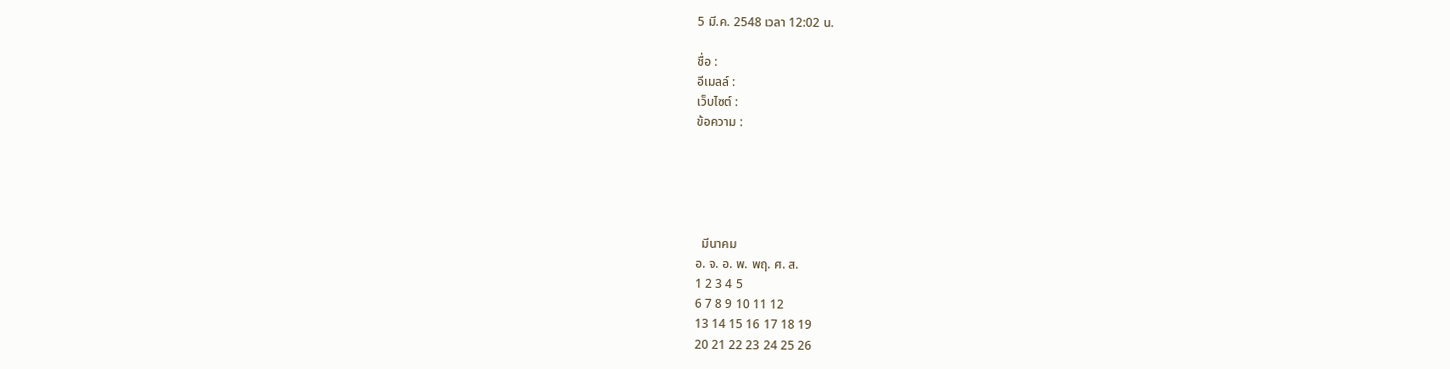5 มี.ค. 2548 เวลา 12:02 น.

ชื่อ :
อีเมลล์ :
เว็บไซต์ :
ข้อความ :





  มีนาคม
อ. จ. อ. พ. พฤ. ศ. ส.
1 2 3 4 5
6 7 8 9 10 11 12
13 14 15 16 17 18 19
20 21 22 23 24 25 26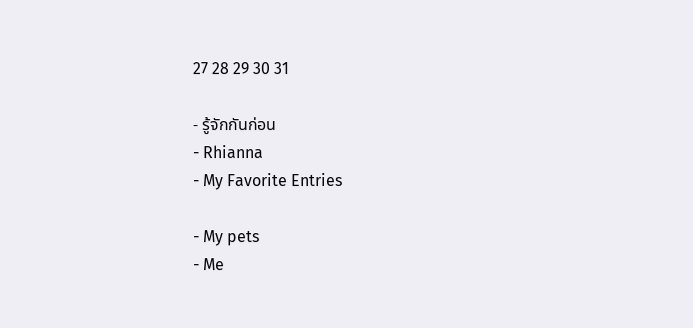27 28 29 30 31

- รู้จักกันก่อน
- Rhianna
- My Favorite Entries

- My pets
- Me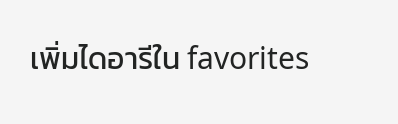เพิ่มไดอารีใน favorites